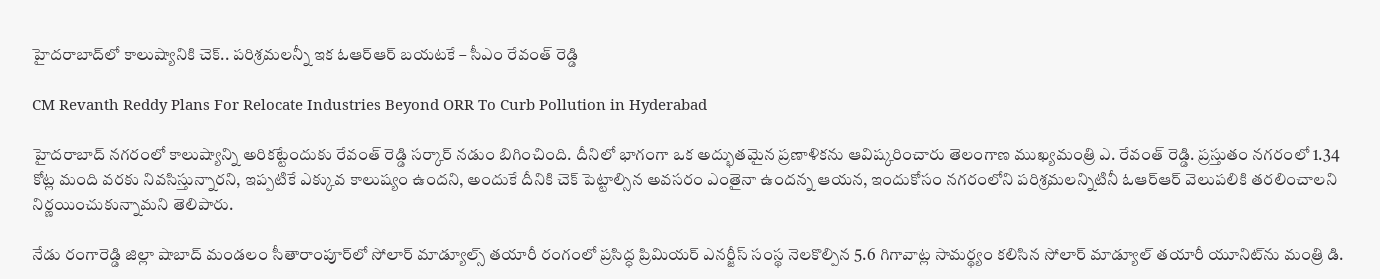హైదరాబాద్‌లో కాలుష్యానికి చెక్.. పరిశ్రమలన్నీ ఇక ఓఆర్‌ఆర్‌ బయటకే – సీఎం రేవంత్ రెడ్డి

CM Revanth Reddy Plans For Relocate Industries Beyond ORR To Curb Pollution in Hyderabad

హైదరాబాద్‌ నగరంలో కాలుష్యాన్ని అరికట్టేందుకు రేవంత్ రెడ్డి సర్కార్ నడుం బిగించింది. దీనిలో భాగంగా ఒక అద్భుతమైన ప్రణాళికను ఆవిష్కరించారు తెలంగాణ ముఖ్యమంత్రి ఎ. రేవంత్ రెడ్డి. ప్రస్తుతం నగరంలో 1.34 కోట్ల మంది వరకు నివసిస్తున్నారని, ఇప్పటికే ఎక్కువ కాలుష్యం ఉందని, అందుకే దీనికి చెక్ పెట్టాల్సిన అవసరం ఎంతైనా ఉందన్న ఆయన, ఇందుకోసం నగరంలోని పరిశ్రమలన్నిటినీ ఓఆర్‌ఆర్‌ వెలుపలికి తరలించాలని నిర్ణయించుకున్నామని తెలిపారు.

నేడు రంగారెడ్డి జిల్లా షాబాద్ మండలం సీతారాంపూర్‌లో సోలార్ మాడ్యూల్స్ తయారీ రంగంలో ప్రసిద్ధ ప్రిమియర్ ఎనర్జీస్ సంస్థ నెలకొల్పిన 5.6 గిగావాట్ల సామర్థ్యం కలిసిన సోలార్ మాడ్యూల్ తయారీ యూనిట్‌ను మంత్రి డి.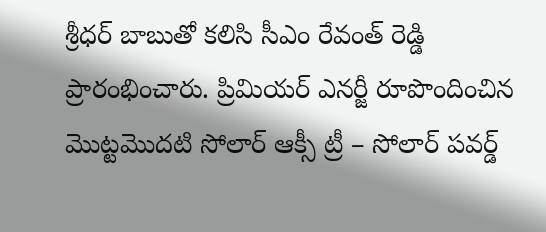శ్రీధర్ బాబుతో కలిసి సీఎం రేవంత్ రెడ్డి ప్రారంభించారు. ప్రిమియర్ ఎనర్జీ రూపొందించిన మొట్టమొదటి సోలార్ ఆక్సీ ట్రీ – సోలార్ పవర్డ్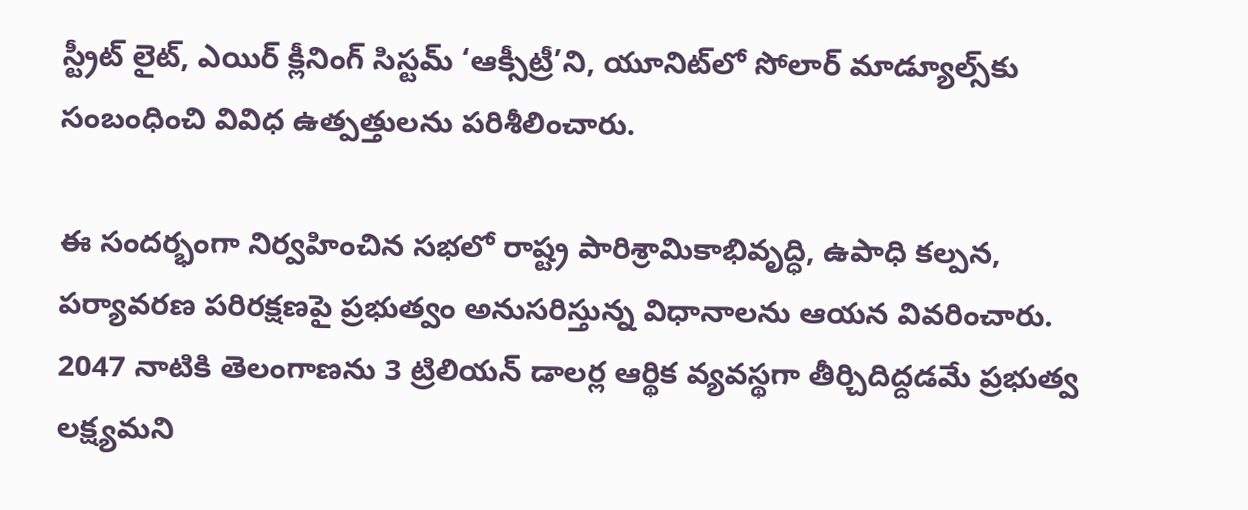స్ట్రీట్ లైట్, ఎయిర్ క్లీనింగ్ సిస్టమ్ ‘ఆక్సీట్రీ’ని, యూనిట్‌లో సోలార్ మాడ్యూల్స్‌కు సంబంధించి వివిధ ఉత్పత్తులను పరిశీలించారు.

ఈ సందర్భంగా నిర్వహించిన సభలో రాష్ట్ర పారిశ్రామికాభివృద్ధి, ఉపాధి కల్పన, పర్యావరణ పరిరక్షణపై ప్రభుత్వం అనుసరిస్తున్న విధానాలను ఆయన వివరించారు. 2047 నాటికి తెలంగాణను 3 ట్రిలియన్ డాలర్ల ఆర్థిక వ్యవస్థగా తీర్చిదిద్దడమే ప్రభుత్వ లక్ష్యమని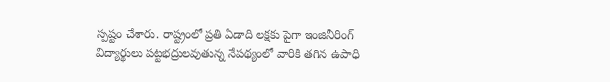స్పష్టం చేశారు. రాష్ట్రంలో ప్రతి ఏడాది లక్షకు పైగా ఇంజినీరింగ్ విద్యార్థులు పట్టభద్రులవుతున్న నేపథ్యంలో వారికి తగిన ఉపాధి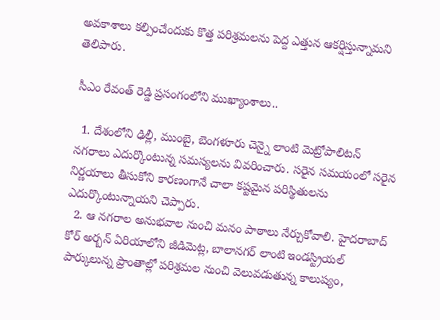అవకాశాలు కల్పించేందుకు కొత్త పరిశ్రమలను పెద్ద ఎత్తున ఆకర్షిస్తున్నామని తెలిపారు.

సీఎం రేవంత్ రెడ్డి ప్రసంగంలోని ముఖ్యాంశాలు..

  1. దేశంలోని ఢిల్లీ, ముంబై, బెంగళూరు చెన్నై లాంటి మెట్రోపాలిటన్ నగరాలు ఎదుర్కొంటున్న సమస్యలను వివరించారు. సరైన సమయంలో సరైన నిర్ణయాలు తీసుకోని కారణంగానే చాలా కష్టమైన పరిస్థితులను ఎదుర్కొంటున్నాయని చెప్పారు.
  2. ఆ నగరాల అనుభవాల నుంచి మనం పాఠాలు నేర్చుకోవాలి. హైదరాబాద్ కోర్ అర్బన్ ఏరియాలోని జీడిమెట్ల, బాలానగర్ లాంటి ఇండస్ట్రియల్ పార్కులున్న ప్రాంతాల్లో పరిశ్రమల నుంచి వెలువడుతున్న కాలుష్యం,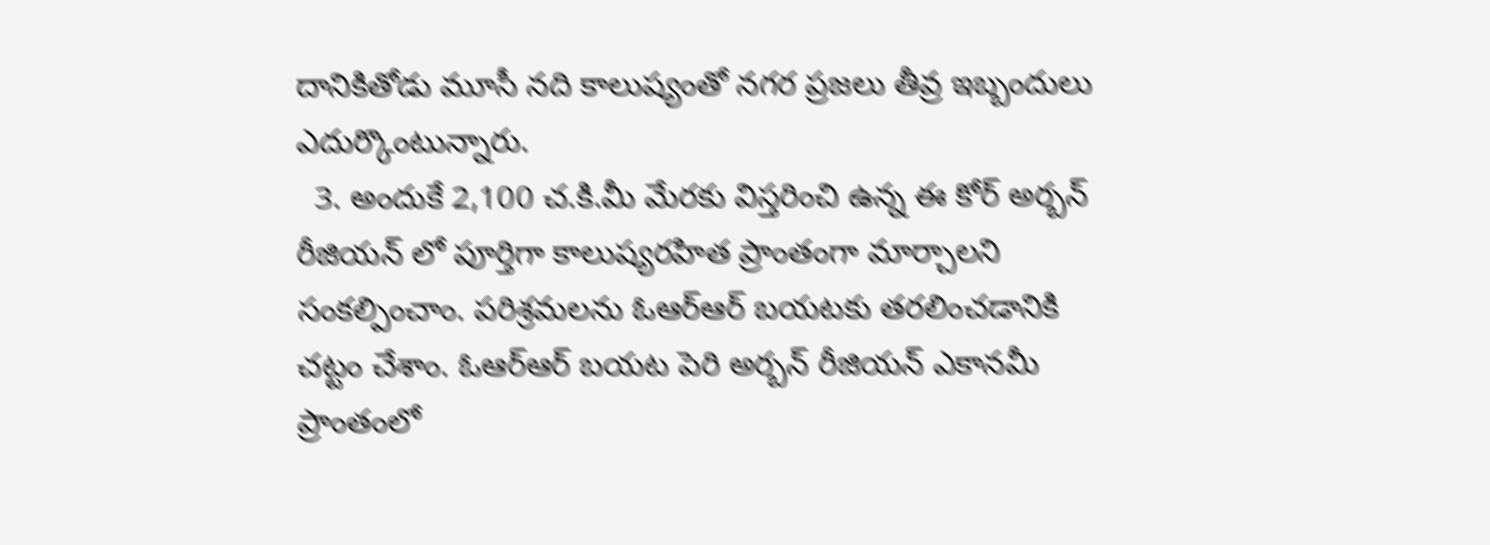దానికితోడు మూసీ నది కాలుష్యంతో నగర ప్రజలు తీవ్ర ఇబ్బందులు ఎదుర్కొంటున్నారు.
  3. అందుకే 2,100 చ.కి.మీ మేరకు విస్తరించి ఉన్న ఈ కోర్ అర్బన్ రీజియన్ లో పూర్తిగా కాలుష్యరహిత ప్రాంతంగా మార్చాలని సంకల్పించాం. పరిశ్రమలను ఓఆర్ఆర్ బయటకు తరలించడానికి చట్టం చేశాం. ఓఆర్ఆర్ బయట పెరి అర్బన్ రీజియన్ ఎకానమీ ప్రాంతంలో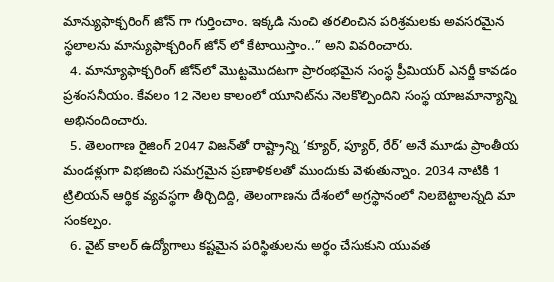మాన్యుఫాక్చరింగ్ జోన్ గా గుర్తించాం. ఇక్కడి నుంచి తరలించిన పరిశ్రమలకు అవసరమైన స్థలాలను మాన్యుఫాక్చరింగ్ జోన్ లో కేటాయిస్తాం..” అని వివరించారు.
  4. మాన్యూఫాక్చరింగ్ జోన్‌లో మొట్టమొదటగా ప్రారంభమైన సంస్థ ప్రీమియర్ ఎనర్జీ కావడం ప్రశంసనీయం. కేవలం 12 నెలల కాలంలో యూనిట్‌ను నెలకొల్పిందిని సంస్థ యాజమాన్యాన్ని అభినందించారు.
  5. తెలంగాణ రైజింగ్ 2047 విజన్‌తో రాష్ట్రాన్ని ‘క్యూర్, ప్యూర్, రేర్’ అనే మూడు ప్రాంతీయ మండళ్లుగా విభజించి సమగ్రమైన ప్రణాళికలతో ముందుకు వెళుతున్నాం. 2034 నాటికి 1 ట్రిలియన్ ఆర్థిక వ్యవస్థగా తీర్చిదిద్ది, తెలంగాణను దేశంలో అగ్రస్థానంలో నిలబెట్టాలన్నది మా సంకల్పం.
  6. వైట్ కాలర్ ఉద్యోగాలు కష్టమైన పరిస్థితులను అర్థం చేసుకుని యువత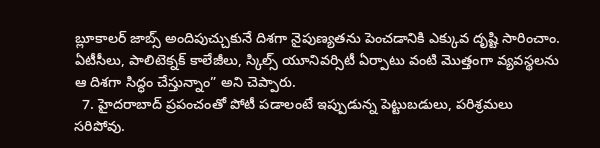బ్లూకాలర్ జాబ్స్ అందిపుచ్చుకునే దిశగా నైపుణ్యతను పెంచడానికి ఎక్కువ దృష్టి సారించాం. ఏటీసీలు, పాలిటెక్నక్ కాలేజీలు, స్కిల్స్ యూనివర్సిటీ ఏర్పాటు వంటి మొత్తంగా వ్యవస్థలను ఆ దిశగా సిద్ధం చేస్తున్నాం” అని చెప్పారు.
  7. హైదరాబాద్ ప్రపంచంతో పోటీ పడాలంటే ఇప్పుడున్న పెట్టుబడులు, పరిశ్రమలు సరిపోవు.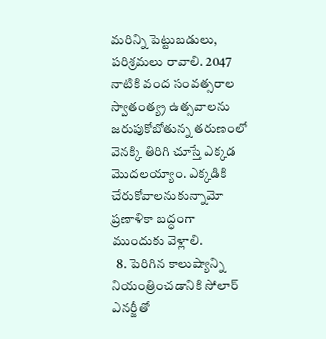మరిన్ని పెట్టుబడులు, పరిశ్రమలు రావాలి. 2047 నాటికి వంద సంవత్సరాల స్వాతంత్య్ర ఉత్సవాలను జరుపుకోబోతున్న తరుణంలో వెనక్కి తిరిగి చూస్తే ఎక్కడ మొదలయ్యాం. ఎక్కడికి చేరుకోవాలనుకున్నామో ప్రణాళికా బద్ధంగా ముందుకు వెళ్లాలి.
  8. పెరిగిన కాలుష్యాన్ని నియంత్రించడానికి సోలార్ ఎనర్జీతో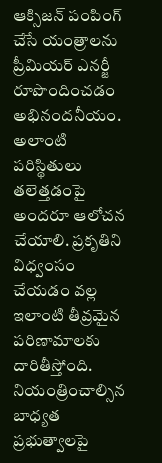ఆక్సిజన్ పంపింగ్ చేసే యంత్రాలను ప్రీమియర్ ఎనర్జీ రూపొందించడం అభినందనీయం. అలాంటి పరిస్థితులు తలెత్తడంపై అందరూ ఆలోచన చేయాలి. ప్రకృతిని విధ్వంసం చేయడం వల్ల ఇలాంటి తీవ్రమైన పరిణామాలకు దారితీస్తోంది. నియంత్రించాల్సిన బాధ్యత ప్రభుత్వాలపై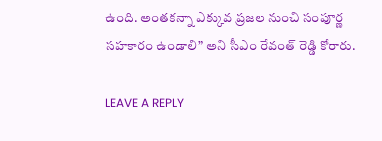ఉంది. అంతకన్నా ఎక్కువ ప్రజల నుంచి సంపూర్ణ సహకారం ఉండాలి” అని సీఎం రేవంత్ రెడ్డి కోరారు.

LEAVE A REPLY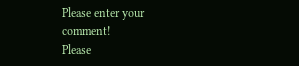Please enter your comment!
Please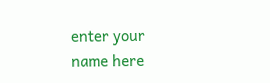enter your name here